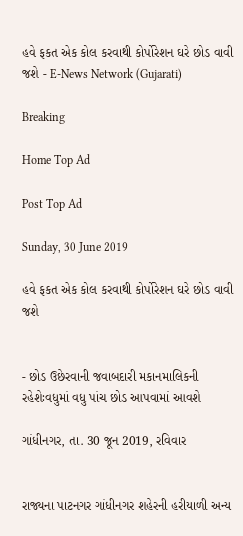હવે ફકત એક કોલ કરવાથી કોર્પોરેશન ઘરે છોડ વાવી જશે - E-News Network (Gujarati)

Breaking

Home Top Ad

Post Top Ad

Sunday, 30 June 2019

હવે ફકત એક કોલ કરવાથી કોર્પોરેશન ઘરે છોડ વાવી જશે


- છોડ ઉછેરવાની જવાબદારી મકાનમાલિકની રહેશેઃવધુમાં વધુ પાંચ છોડ આપવામાં આવશે

ગાંધીનગર, તા. 30 જૂન 2019, રવિવાર


રાજ્યના પાટનગર ગાંધીનગર શહેરની હરીયાળી અન્ય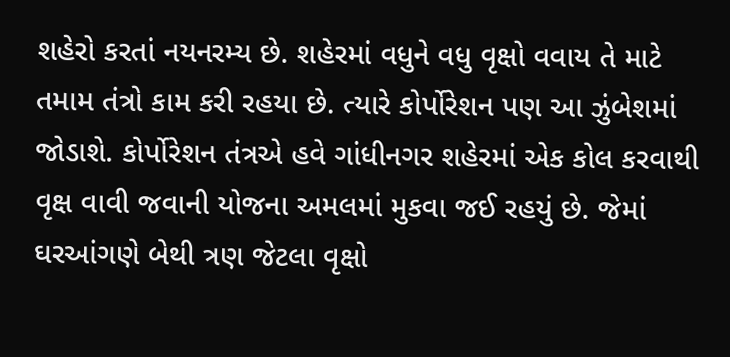શહેરો કરતાં નયનરમ્ય છે. શહેરમાં વધુને વધુ વૃક્ષો વવાય તે માટે તમામ તંત્રો કામ કરી રહયા છે. ત્યારે કોર્પોરેશન પણ આ ઝુંબેશમાં જોડાશે. કોર્પોરેશન તંત્રએ હવે ગાંધીનગર શહેરમાં એક કોલ કરવાથી વૃક્ષ વાવી જવાની યોજના અમલમાં મુકવા જઈ રહયું છે. જેમાં ઘરઆંગણે બેથી ત્રણ જેટલા વૃક્ષો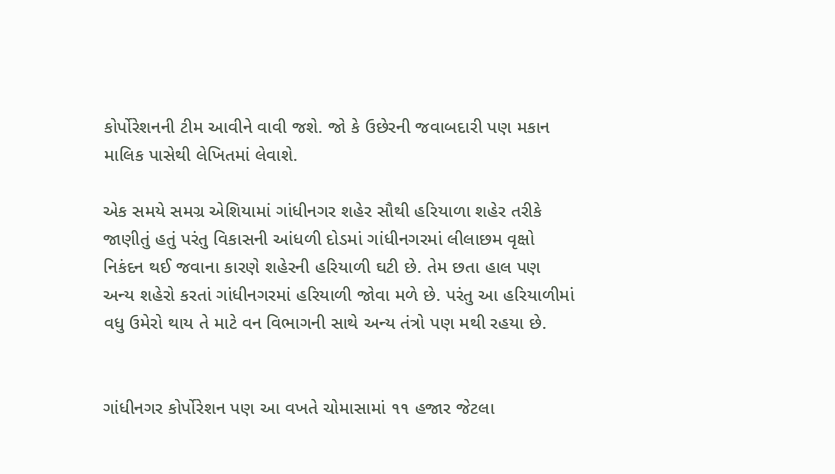કોર્પોરેશનની ટીમ આવીને વાવી જશે. જો કે ઉછેરની જવાબદારી પણ મકાન માલિક પાસેથી લેખિતમાં લેવાશે.

એક સમયે સમગ્ર એશિયામાં ગાંધીનગર શહેર સૌથી હરિયાળા શહેર તરીકે જાણીતું હતું પરંતુ વિકાસની આંધળી દોડમાં ગાંધીનગરમાં લીલાછમ વૃક્ષો નિકંદન થઈ જવાના કારણે શહેરની હરિયાળી ઘટી છે. તેમ છતા હાલ પણ અન્ય શહેરો કરતાં ગાંધીનગરમાં હરિયાળી જોવા મળે છે. પરંતુ આ હરિયાળીમાં વધુ ઉમેરો થાય તે માટે વન વિભાગની સાથે અન્ય તંત્રો પણ મથી રહયા છે.


ગાંધીનગર કોર્પોરેશન પણ આ વખતે ચોમાસામાં ૧૧ હજાર જેટલા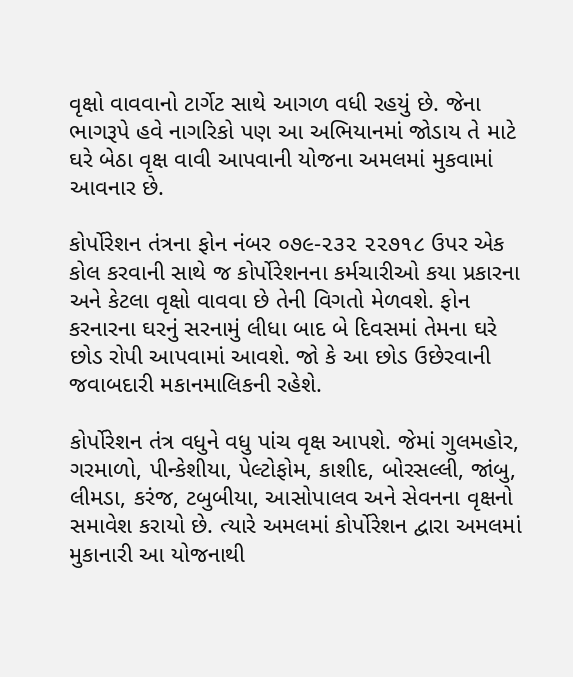વૃક્ષો વાવવાનો ટાર્ગેટ સાથે આગળ વધી રહયું છે. જેના ભાગરૂપે હવે નાગરિકો પણ આ અભિયાનમાં જોડાય તે માટે ઘરે બેઠા વૃક્ષ વાવી આપવાની યોજના અમલમાં મુકવામાં આવનાર છે.

કોર્પોરેશન તંત્રના ફોન નંબર ૦૭૯-૨૩૨ ૨૨૭૧૮ ઉપર એક કોલ કરવાની સાથે જ કોર્પોરેશનના કર્મચારીઓ કયા પ્રકારના અને કેટલા વૃક્ષો વાવવા છે તેની વિગતો મેળવશે. ફોન કરનારના ઘરનું સરનામું લીધા બાદ બે દિવસમાં તેમના ઘરે છોડ રોપી આપવામાં આવશે. જો કે આ છોડ ઉછેરવાની જવાબદારી મકાનમાલિકની રહેશે.

કોર્પોરેશન તંત્ર વધુને વધુ પાંચ વૃક્ષ આપશે. જેમાં ગુલમહોર, ગરમાળો, પીન્કેશીયા, પેલ્ટોફોમ, કાશીદ, બોરસલ્લી, જાંબુ, લીમડા, કરંજ, ટબુબીયા, આસોપાલવ અને સેવનના વૃક્ષનો સમાવેશ કરાયો છે. ત્યારે અમલમાં કોર્પોરેશન દ્વારા અમલમાં મુકાનારી આ યોજનાથી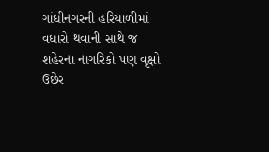ગાંધીનગરની હરિયાળીમાં વધારો થવાની સાથે જ શહેરના નાગરિકો પણ વૃક્ષો ઉછેર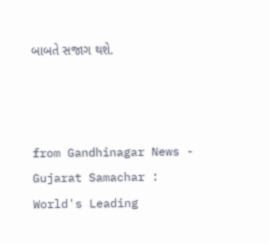બાબતે સજાગ થશે.



from Gandhinagar News - Gujarat Samachar : World's Leading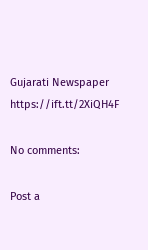Gujarati Newspaper https://ift.tt/2XiQH4F

No comments:

Post a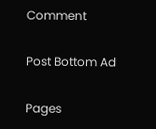Comment

Post Bottom Ad

Pages